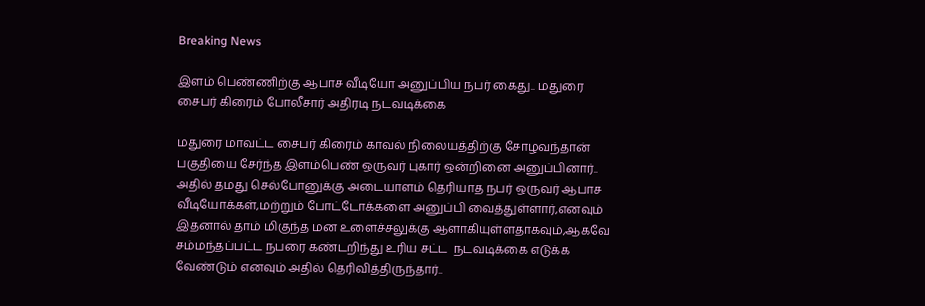Breaking News

இளம் பெண்ணிற்கு ஆபாச வீடியோ அனுப்பிய நபர் கைது.. மதுரை சைபர் கிரைம் போலீசார் அதிரடி நடவடிக்கை

மதுரை மாவட்ட சைபர் கிரைம் காவல் நிலையத்திற்கு சோழவந்தான் பகுதியை சேர்ந்த இளம்பெண் ஒருவர் புகார் ஒன்றினை அனுப்பினார்.. அதில் தமது செல்போனுக்கு அடையாளம் தெரியாத நபர் ஒருவர் ஆபாச வீடியோக்கள்,மற்றும் போட்டோக்களை அனுப்பி வைத்துள்ளார்,எனவும் இதனால் தாம் மிகுந்த மன உளைச்சலுக்கு ஆளாகியுள்ளதாகவும்,ஆகவே சம்மந்தப்பட்ட நபரை கண்டறிந்து உரிய சட்ட  நடவடிக்கை எடுக்க வேண்டும் எனவும் அதில் தெரிவித்திருந்தார்..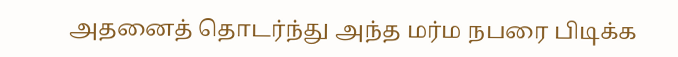அதனைத் தொடர்ந்து அந்த மர்ம நபரை பிடிக்க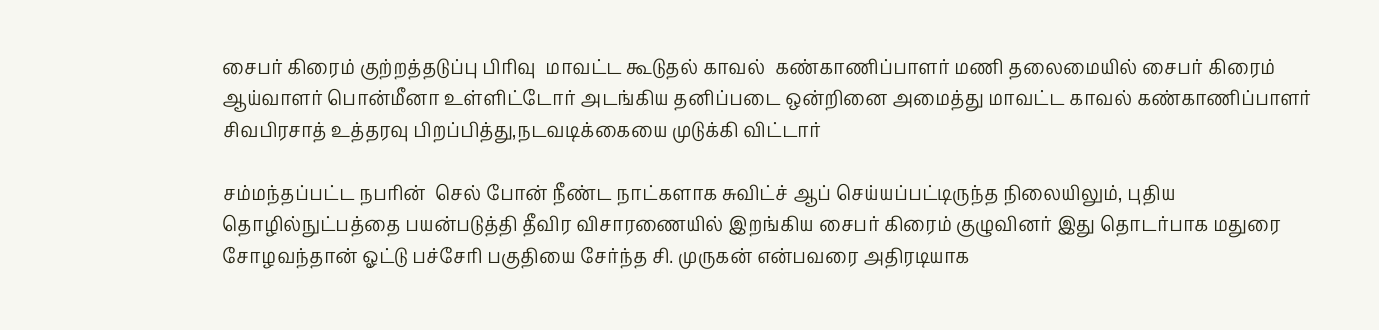சைபர் கிரைம் குற்றத்தடுப்பு பிரிவு  மாவட்ட கூடுதல் காவல்  கண்காணிப்பாளர் மணி தலைமையில் சைபர் கிரைம் ஆய்வாளர் பொன்மீனா உள்ளிட்டோர் அடங்கிய தனிப்படை ஒன்றினை அமைத்து மாவட்ட காவல் கண்காணிப்பாளர் சிவபிரசாத் உத்தரவு பிறப்பித்து,நடவடிக்கையை முடுக்கி விட்டார்

சம்மந்தப்பட்ட நபரின்  செல் போன் நீண்ட நாட்களாக சுவிட்ச் ஆப் செய்யப்பட்டிருந்த நிலையிலும், புதிய தொழில்நுட்பத்தை பயன்படுத்தி தீவிர விசாரணையில் இறங்கிய சைபர் கிரைம் குழுவினர் இது தொடர்பாக மதுரை சோழவந்தான் ஓட்டு பச்சேரி பகுதியை சேர்ந்த சி. முருகன் என்பவரை அதிரடியாக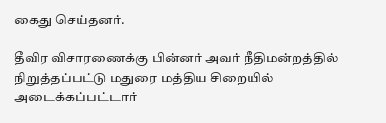கைது செய்தனர்.

தீவிர விசாரணைக்கு பின்னர் அவர் நீதிமன்றத்தில் நிறுத்தப்பட்டு மதுரை மத்திய சிறையில் அடைக்கப்பட்டார்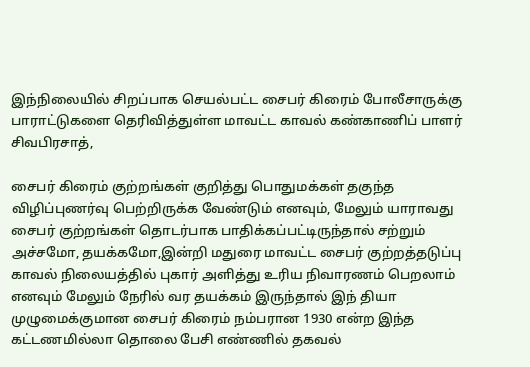இந்நிலையில் சிறப்பாக செயல்பட்ட சைபர் கிரைம் போலீசாருக்கு பாராட்டுகளை தெரிவித்துள்ள மாவட்ட காவல் கண்காணிப் பாளர் சிவபிரசாத்,

சைபர் கிரைம் குற்றங்கள் குறித்து பொதுமக்கள் தகுந்த விழிப்புணர்வு பெற்றிருக்க வேண்டும் எனவும், மேலும் யாராவது சைபர் குற்றங்கள் தொடர்பாக பாதிக்கப்பட்டிருந்தால் சற்றும் அச்சமோ, தயக்கமோ,இன்றி மதுரை மாவட்ட சைபர் குற்றத்தடுப்பு காவல் நிலையத்தில் புகார் அளித்து உரிய நிவாரணம் பெறலாம் எனவும் மேலும் நேரில் வர தயக்கம் இருந்தால் இந் தியா முழுமைக்குமான சைபர் கிரைம் நம்பரான 1930 என்ற இந்த கட்டணமில்லா தொலை பேசி எண்ணில் தகவல்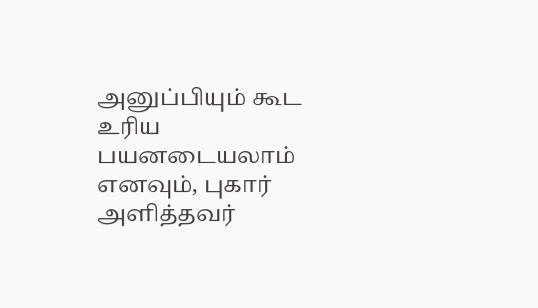அனுப்பியும் கூட உரிய பயனடையலாம் எனவும், புகார் அளித்தவர்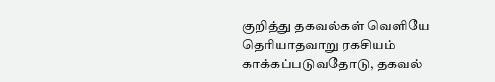குறித்து தகவல்கள் வெளியே தெரியாதவாறு ரகசியம் காக்கப்படுவதோடு, தகவல்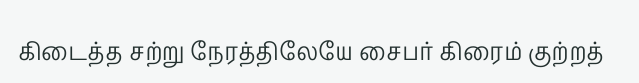கிடைத்த சற்று நேரத்திலேயே சைபர் கிரைம் குற்றத்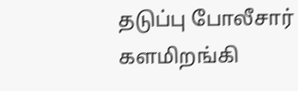தடுப்பு போலீசார்  களமிறங்கி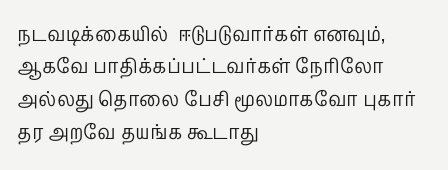நடவடிக்கையில்  ஈடுபடுவார்கள் எனவும், ஆகவே பாதிக்கப்பட்டவர்கள் நேரிலோ அல்லது தொலை பேசி மூலமாகவோ புகார் தர அறவே தயங்க கூடாது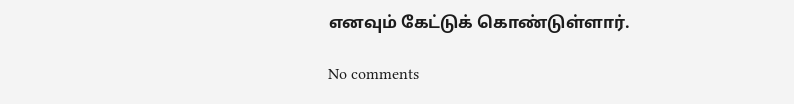எனவும் கேட்டுக் கொண்டுள்ளார்.

No comments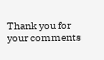Thank you for your comments